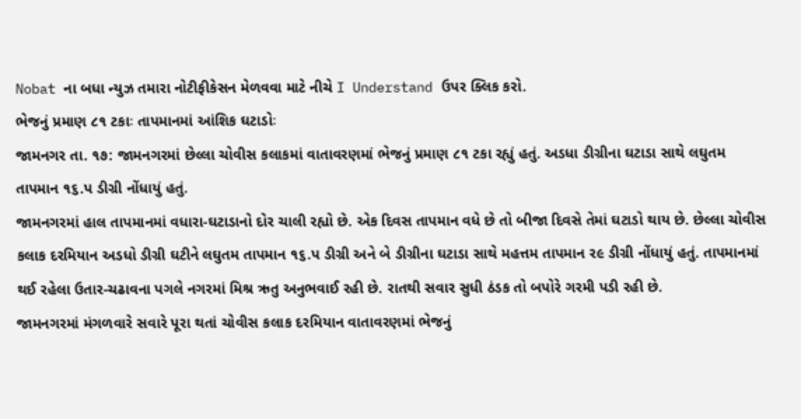Nobat ના બધા ન્યુઝ તમારા નોટીફીકેસન મેળવવા માટે નીચે I Understand ઉપર ક્લિક કરો.
ભેજનું પ્રમાણ ૮૧ ટકાઃ તાપમાનમાં આંશિક ઘટાડોઃ
જામનગર તા. ૧૭: જામનગરમાં છેલ્લા ચોવીસ કલાકમાં વાતાવરણમાં ભેજનું પ્રમાણ ૮૧ ટકા રહ્યું હતું. અડધા ડીગ્રીના ઘટાડા સાથે લઘુતમ તાપમાન ૧૬.પ ડીગ્રી નોંધાયું હતું.
જામનગરમાં હાલ તાપમાનમાં વધારા-ઘટાડાનો દોર ચાલી રહ્યો છે. એક દિવસ તાપમાન વધે છે તો બીજા દિવસે તેમાં ઘટાડો થાય છે. છેલ્લા ચોવીસ કલાક દરમિયાન અડધો ડીગ્રી ઘટીને લઘુતમ તાપમાન ૧૬.પ ડીગ્રી અને બે ડીગ્રીના ઘટાડા સાથે મહત્તમ તાપમાન ર૯ ડીગ્રી નોંધાયું હતું. તાપમાનમાં થઈ રહેલા ઉતાર-ચઢાવના પગલે નગરમાં મિશ્ર ઋતુ અનુભવાઈ રહી છે. રાતથી સવાર સુધી ઠંડક તો બપોરે ગરમી પડી રહી છે.
જામનગરમાં મંગળવારે સવારે પૂરા થતાં ચોવીસ કલાક દરમિયાન વાતાવરણમાં ભેજનું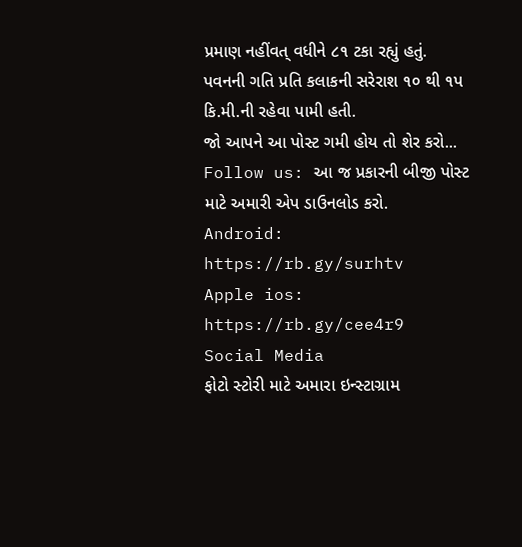પ્રમાણ નહીંવત્ વધીને ૮૧ ટકા રહ્યું હતું. પવનની ગતિ પ્રતિ કલાકની સરેરાશ ૧૦ થી ૧પ કિ.મી.ની રહેવા પામી હતી.
જો આપને આ પોસ્ટ ગમી હોય તો શેર કરો...
Follow us: આ જ પ્રકારની બીજી પોસ્ટ માટે અમારી એપ ડાઉનલોડ કરો.
Android: https://rb.gy/surhtv
Apple ios: https://rb.gy/cee4r9
Social Media
ફોટો સ્ટોરી માટે અમારા ઇન્સ્ટાગ્રામ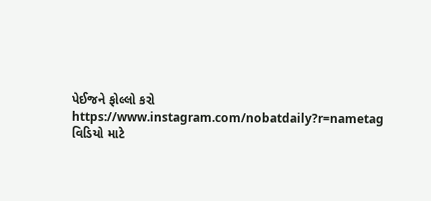પેઈજને ફોલ્લો કરો
https://www.instagram.com/nobatdaily?r=nametag
વિડિયો માટે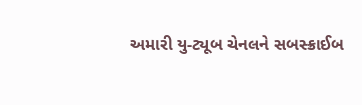અમારી યુ-ટ્યૂબ ચેનલને સબસ્ક્રાઈબ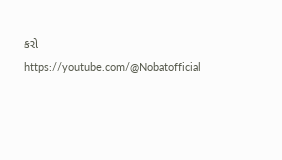કરો
https://youtube.com/@Nobatofficial